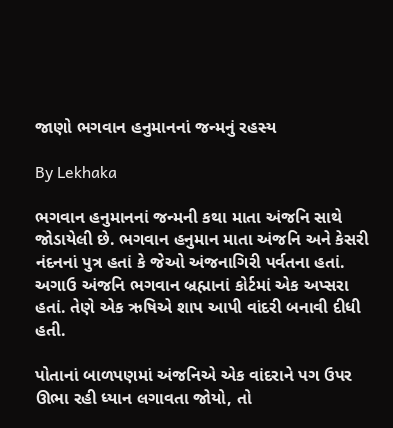જાણો ભગવાન હનુમાનનાં જન્મનું રહસ્ય

By Lekhaka

ભગવાન હનુમાનનાં જન્મની કથા માતા અંજનિ સાથે જોડાયેલી છે. ભગવાન હનુમાન માતા અંજનિ અને કેસરી નંદનનાં પુત્ર હતાં કે જેઓ અંજનાગિરી પર્વતના હતાં. અગાઉ અંજનિ ભગવાન બ્રહ્માનાં કોર્ટમાં એક અપ્સરા હતાં. તેણે એક ઋષિએ શાપ આપી વાંદરી બનાવી દીધી હતી.

પોતાનાં બાળપણમાં અંજનિએ એક વાંદરાને પગ ઉપર ઊભા રહી ધ્યાન લગાવતા જોયો, તો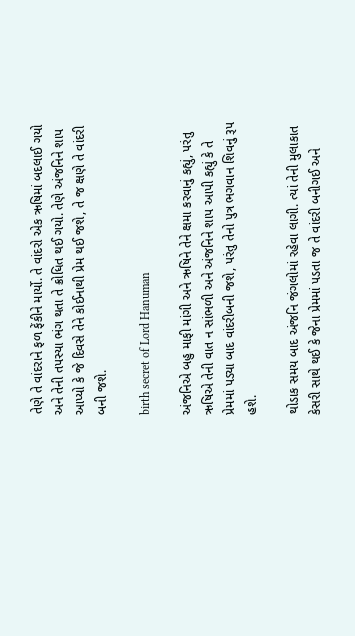તેણે તે વાંદરાને ફળ ફેંકીને માર્યો. તે વાંદરો એક ઋષિમાં બદલાઈ ગયો અને તેની તપસ્યા ભંગ થતા તે ક્રોધિત થઈ ગયો. તેણે અંજનિને શાપ આપ્યો કે જે દિવસે તેને કોઈનાથી પ્રેમ થઈ જશે, તે જ ક્ષણે તે વાંદરી બની જશે.

birth secret of Lord Hanuman

અંજનિએ બહુ માફી માંગી અને ઋષિને તેને ક્ષમા કરવાનું કહ્યું, પરંતુ ઋષિએ તેની વાત ન સાંભળી અને અંજનિને શાપ આપી કહ્યું કે તે પ્રેમમાં પડ્યા બાદ વાંદરીબની જશે, પરંતુ તેનો પુત્ર ભગવાન શિવનું રૂપ હશે.

થોડાક સમય બાદ અંજનિ જંગલોમાં રહેવા લાગી. ત્યાં તેની મુલાકાત કેસરી સાથે થઈ કે જેના પ્રેમમાં પડતા જ તે વાંદરી બનીગઈ અને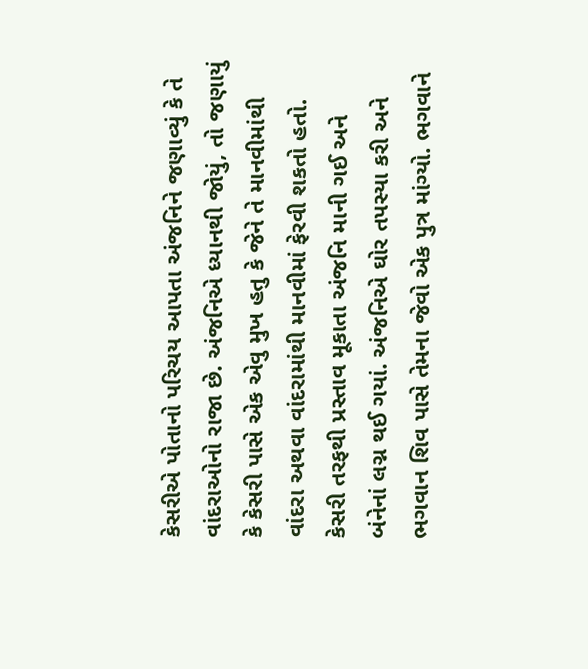કેસરીએ પોતાનો પરિચય આપતા અંજનિને જણાવ્યું કે તે વાંદરાઓનો રાજા છે. અંજનિએ ધ્યાનથી જોયું, તો જણાયું કે કેસરી પાસે એક એવુ મુખ હતુ કે જેને તે માનવીમાંથી વાંદરા અથવા વાંદરામાંથી માનવીમાં ફેરવી શકતો હતો. કેસરી તરફથી પ્રસ્તાવ મૂકાતા અંજનિ માની ગઈ અને બંનેનાં લગ્ન થઈ ગયાં. અંજનિએ ઘોર તપસ્યા કરી અને ભગવાન શિવ પાસે તેમના જેવો એક પુત્ર માંગ્યો. ભગવાને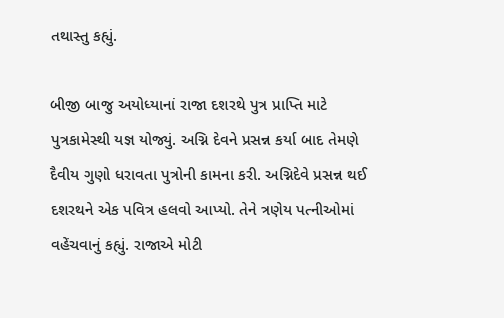તથાસ્તુ કહ્યું.

બીજી બાજુ અયોધ્યાનાં રાજા દશરથે પુત્ર પ્રાપ્તિ માટે પુત્રકામેસ્થી યજ્ઞ યોજ્યું. અગ્નિ દેવને પ્રસન્ન કર્યા બાદ તેમણે દૈવીય ગુણો ધરાવતા પુત્રોની કામના કરી. અગ્નિદેવે પ્રસન્ન થઈ દશરથને એક પવિત્ર હલવો આપ્યો. તેને ત્રણેય પત્નીઓમાં વહેંચવાનું કહ્યું. રાજાએ મોટી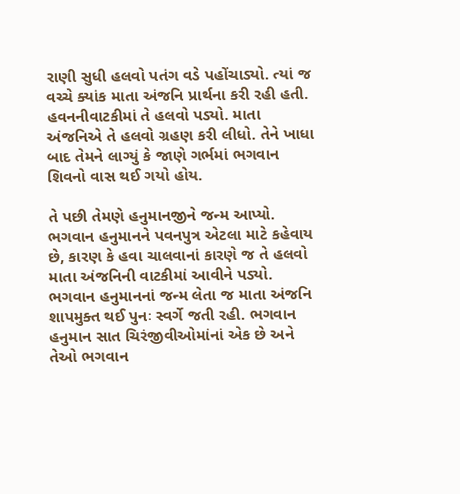રાણી સુધી હલવો પતંગ વડે પહોંચાડ્યો. ત્યાં જ વચ્ચે ક્યાંક માતા અંજનિ પ્રાર્થના કરી રહી હતી. હવનનીવાટકીમાં તે હલવો પડ્યો. માતા અંજનિએ તે હલવો ગ્રહણ કરી લીધો. તેને ખાધા બાદ તેમને લાગ્યું કે જાણે ગર્ભમાં ભગવાન શિવનો વાસ થઈ ગયો હોય.

તે પછી તેમણે હનુમાનજીને જન્મ આપ્યો. ભગવાન હનુમાનને પવનપુત્ર એટલા માટે કહેવાય છે, કારણ કે હવા ચાલવાનાં કારણે જ તે હલવો માતા અંજનિની વાટકીમાં આવીને પડ્યો. ભગવાન હનુમાનનાં જન્મ લેતા જ માતા અંજનિ શાપમુક્ત થઈ પુનઃ સ્વર્ગે જતી રહી. ભગવાન હનુમાન સાત ચિરંજીવીઓમાંનાં એક છે અને તેઓ ભગવાન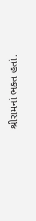શ્રીરામનાં ભક્ત હતાં.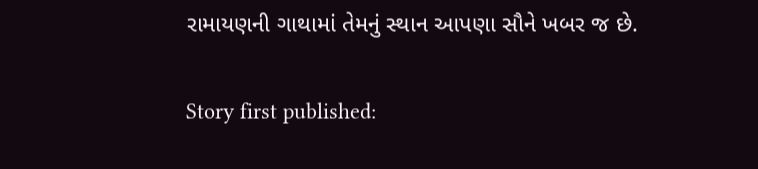રામાયણની ગાથામાં તેમનું સ્થાન આપણા સૌને ખબર જ છે.

Story first published: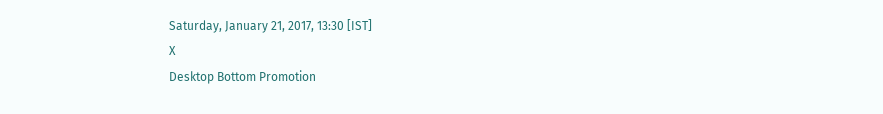Saturday, January 21, 2017, 13:30 [IST]
X
Desktop Bottom Promotion